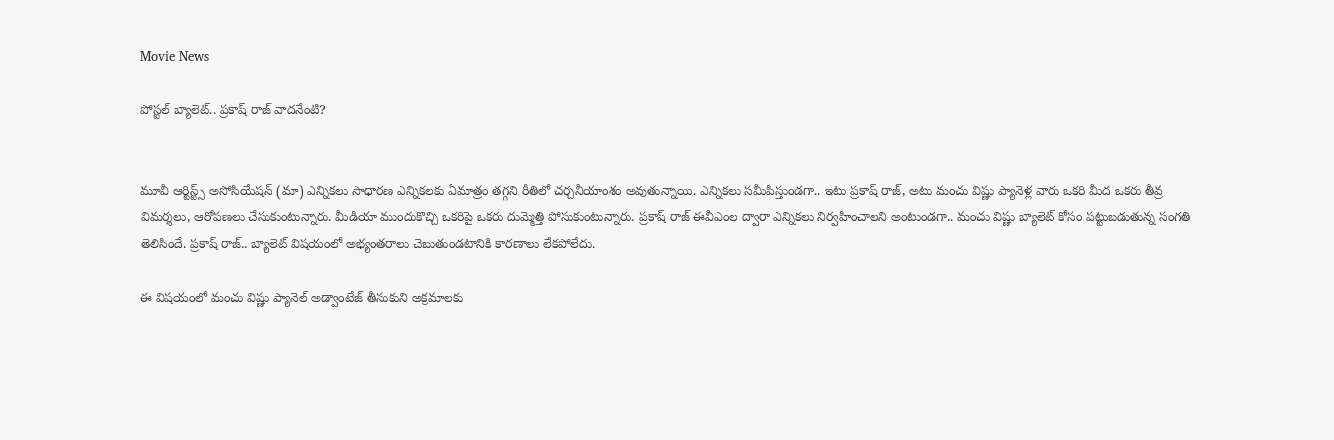Movie News

పోస్టల్ బ్యాలెట్.. ప్రకాష్ రాజ్ వాదనేంటి?


మూవీ ఆర్టిస్ట్స్ అసోసియేషన్ (మా) ఎన్నికలు సాధారణ ఎన్నికలకు ఏమాత్రం తగ్గని రీతిలో చర్చనీయాంశం అవుతున్నాయి. ఎన్నికలు సమీపిస్తుండగా.. ఇటు ప్రకాష్ రాజ్, అటు మంచు విష్ణు ప్యానెళ్ల వారు ఒకరి మీద ఒకరు తీవ్ర విమర్శలు, ఆరోపణలు చేసుకుంటున్నారు. మీడియా ముందుకొచ్చి ఒకరిపై ఒకరు దుమ్మెత్తి పోసుకుంటున్నారు. ప్రకాష్ రాజ్ ఈవీఎంల ద్వారా ఎన్నికలు నిర్వహించాలని అంటుండగా.. మంచు విష్ణు బ్యాలెట్ కోసం పట్టుబడుతున్న సంగతి తెలిసిందే. ప్రకాష్ రాజ్.. బ్యాలెట్ విషయంలో అభ్యంతరాలు చెబుతుండటానికి కారణాలు లేకపోలేదు.

ఈ విషయంలో మంచు విష్ణు ప్యానెల్ అడ్వాంటేజ్ తీసుకుని అక్రమాలకు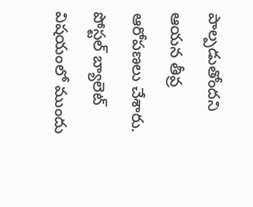పాల్పడుతోందని ఆయన తీవ్ర ఆరోపణలు చేశారు. పోస్టల్ బ్యాలెట్ విషయంలో ముందు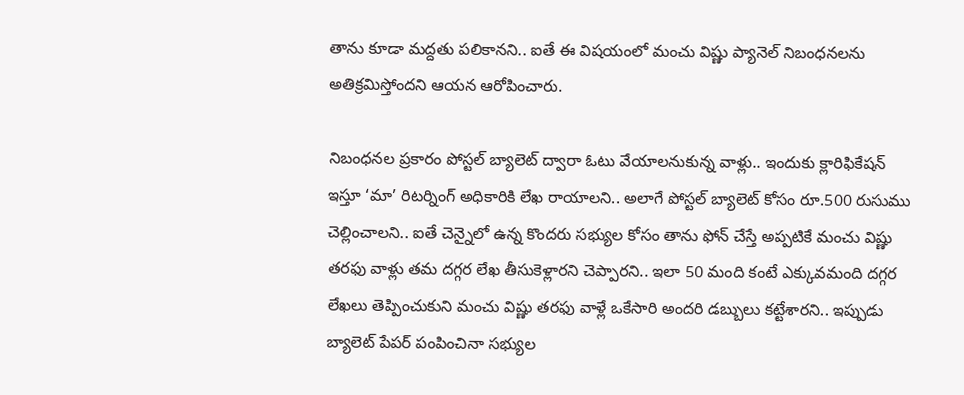తాను కూడా మద్దతు పలికానని.. ఐతే ఈ విషయంలో మంచు విష్ణు ప్యానెల్ నిబంధనలను అతిక్రమిస్తోందని ఆయన ఆరోపించారు.

నిబంధనల ప్రకారం పోస్టల్ బ్యాలెట్ ద్వారా ఓటు వేయాలనుకున్న వాళ్లు.. ఇందుకు క్లారిఫికేషన్ ఇస్తూ ‘మా’ రిటర్నింగ్ అధికారికి లేఖ రాయాలని.. అలాగే పోస్టల్ బ్యాలెట్ కోసం రూ.500 రుసుము చెల్లించాలని.. ఐతే చెన్నైలో ఉన్న కొందరు సభ్యుల కోసం తాను ఫోన్ చేస్తే అప్పటికే మంచు విష్ణు తరఫు వాళ్లు తమ దగ్గర లేఖ తీసుకెళ్లారని చెప్పారని.. ఇలా 50 మంది కంటే ఎక్కువమంది దగ్గర లేఖలు తెప్పించుకుని మంచు విష్ణు తరఫు వాళ్లే ఒకేసారి అందరి డబ్బులు కట్టేశారని.. ఇప్పుడు బ్యాలెట్ పేపర్ పంపించినా సభ్యుల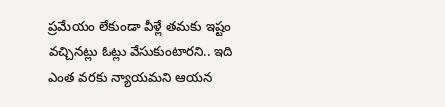ప్రమేయం లేకుండా వీళ్లే తమకు ఇష్టం వచ్చినట్లు ఓట్లు వేసుకుంటారని.. ఇది ఎంత వరకు న్యాయమని ఆయన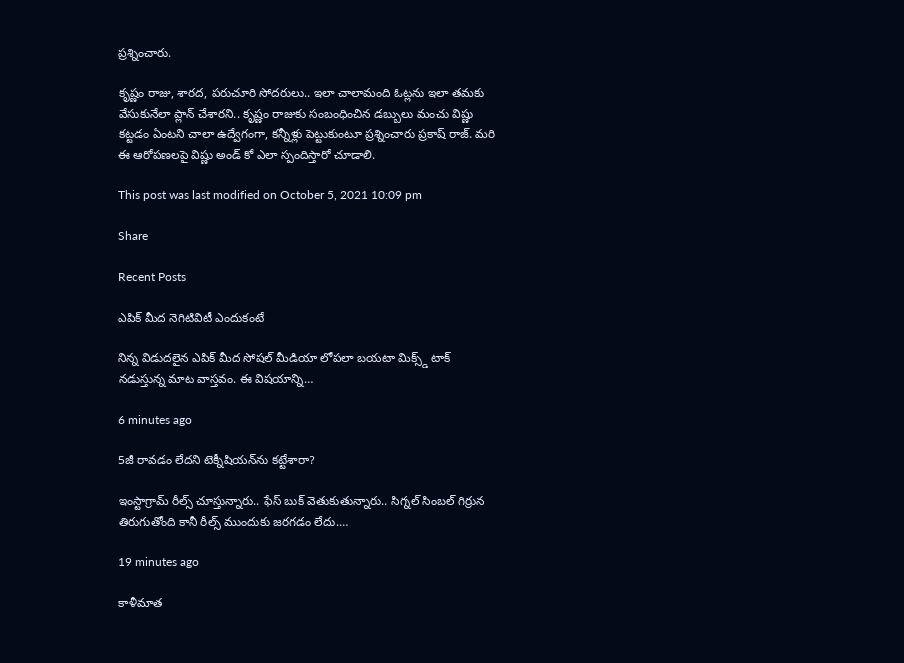ప్రశ్నించారు.

కృష్ణం రాజు, శారద, పరుచూరి సోదరులు.. ఇలా చాలామంది ఓట్లను ఇలా తమకు వేసుకునేలా ప్లాన్ చేశారని.. కృష్ణం రాజుకు సంబంధించిన డబ్బులు మంచు విష్ణు కట్టడం ఏంటని చాలా ఉద్వేగంగా, కన్నీళ్లు పెట్టుకుంటూ ప్రశ్నించారు ప్రకాష్ రాజ్. మరి ఈ ఆరోపణలపై విష్ణు అండ్ కో ఎలా స్పందిస్తారో చూడాలి.

This post was last modified on October 5, 2021 10:09 pm

Share

Recent Posts

ఎపిక్ మీద నెగిటివిటీ ఎందుకంటే

నిన్న విడుదలైన ఎపిక్ మీద సోషల్ మీడియా లోపలా బయటా మిక్స్డ్ టాక్ నడుస్తున్న మాట వాస్తవం. ఈ విషయాన్ని…

6 minutes ago

5జీ రావడం లేదని టెక్నీషియన్‌ను కట్టేశారా?

ఇంస్టాగ్రామ్ రీల్స్ చూస్తున్నారు.. ఫేస్ బుక్ వెతుకుతున్నారు.. సిగ్నల్ సింబల్ గిర్రున తిరుగుతోంది కానీ రీల్స్ ముందుకు జరగడం లేదు.…

19 minutes ago

కాళీమాత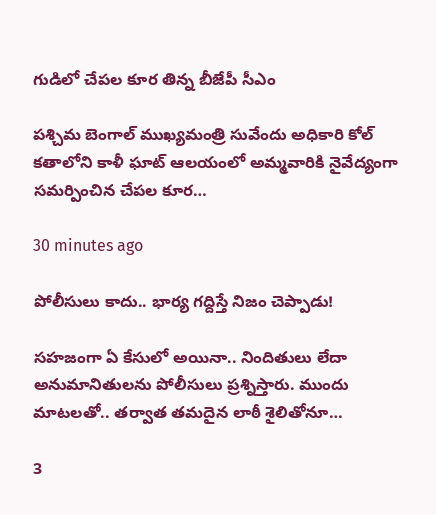గుడిలో చేపల కూర తిన్న బీజేపీ సీఎం

పశ్చిమ బెంగాల్ ముఖ్యమంత్రి సువేందు అధికారి కోల్ కతాలోని కాళీ ఘాట్ ఆలయంలో అమ్మవారికి నైవేద్యంగా సమర్పించిన చేపల కూర…

30 minutes ago

పోలీసులు కాదు.. భార్య గ‌ద్దిస్తే నిజం చెప్పాడు!

స‌హ‌జంగా ఏ కేసులో అయినా.. నిందితులు లేదా అనుమానితుల‌ను పోలీసులు ప్ర‌శ్నిస్తారు. ముందు మాట‌ల‌తో.. త‌ర్వాత త‌మ‌దైన లాఠీ శైలితోనూ…

3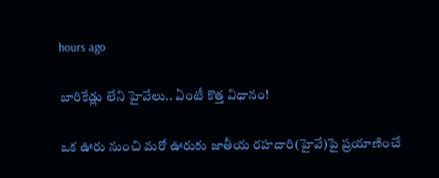hours ago

బారికేడ్లు లేని హైవేలు.. ఏంటీ కొత్త విధానం!

ఒక ఊరు నుంచి మ‌రో ఊరుకు జాతీయ ర‌హ‌దారి(హైవే)పై ప్ర‌యాణించే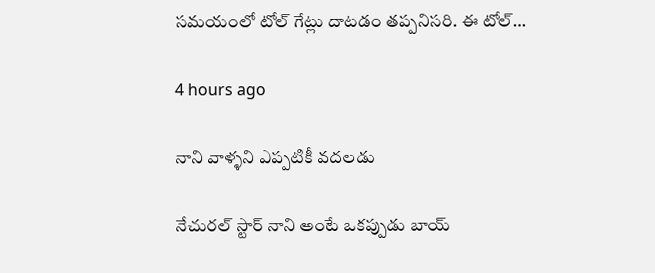స‌మ‌యంలో టోల్ గేట్లు దాట‌డం త‌ప్ప‌నిస‌రి. ఈ టోల్…

4 hours ago

నాని వాళ్ళని ఎప్పటికీ వదలడు

నేచుర‌ల్ స్టార్ నాని అంటే ఒక‌ప్పుడు బాయ్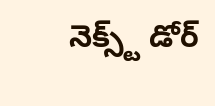నెక్స్ట్ డోర్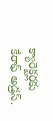క్యారెక్ట‌ర్ల‌కు కేరాఫ్ అడ్ర‌స్‌.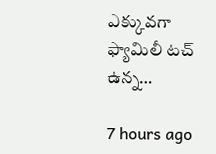ఎక్కువ‌గా ఫ్యామిలీ ట‌చ్ ఉన్న…

7 hours ago